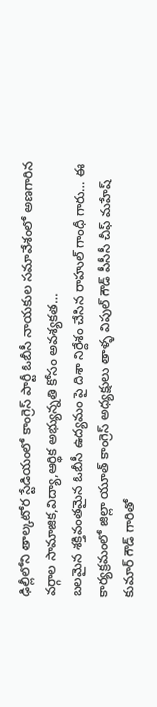ఢిల్లీలోని తాల్కటోర స్టేడియంలో కాంగ్రెస్ పార్టీ ఓబీసీ నాయకుల సమావేశంలో అణగారిన వర్గాల సామాజిక,విద్యా,ఆర్థిక అభ్యున్నతి కోసం అవశ్యకత…
బలమైన శక్తివంతమైన ఓబీసీ ఉద్యమం పై దిశా నిర్దేశం చేసిన రాహుల్ గాంధీ గారు… ఈ కార్యక్రమంలో జిల్లా యూత్ కాంగ్రెస్ అధ్యక్షులు తాళ్ళ విపుల్ గౌడ్ పీసీసీ చీఫ్ మహేష్ కుమార్ గౌడ్ గారితో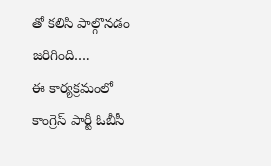తో కలిసి పాల్గొనడం జరిగింది….
ఈ కార్యక్రమంలో కాంగ్రెస్ పార్టీ ఓబీసీ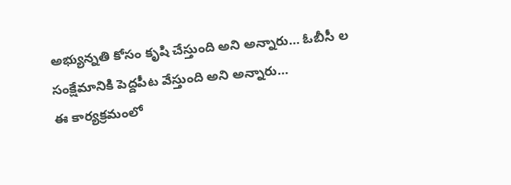అభ్యున్నతి కోసం కృషి చేస్తుంది అని అన్నారు… ఓబీసీ ల సంక్షేమానికి పెద్దపీట వేస్తుంది అని అన్నారు…
ఈ కార్యక్రమంలో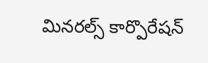మినరల్స్ కార్పొరేషన్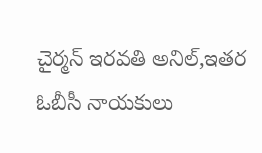చైర్మన్ ఇరవతి అనిల్,ఇతర ఓబీసీ నాయకులు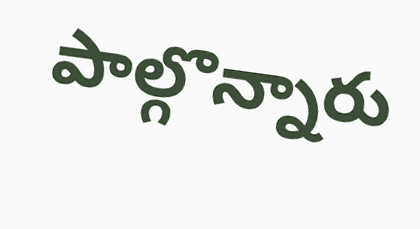పాల్గొన్నారు